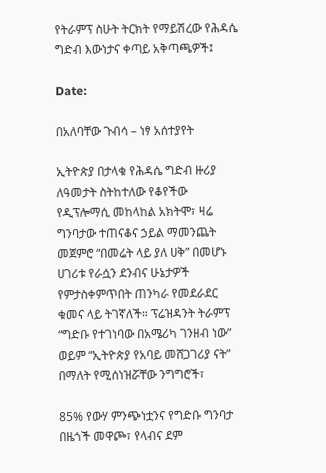የትራምፕ ስሁት ትርክት የማይሽረው የሕዳሴ ግድብ እውነታና ቀጣይ አቅጣጫዎች፤

Date:

በአለባቸው ጉብሳ – ነፃ አሰተያየት

ኢትዮጵያ በታላቁ የሕዳሴ ግድብ ዙሪያ ለዓመታት ስትከተለው የቆየችው የዲፕሎማሲ መከላከል አክትሞ፣ ዛሬ ግንባታው ተጠናቆና ኃይል ማመንጨት መጀምሮ “በመሬት ላይ ያለ ሀቅ” በመሆኑ ሀገሪቱ የራሷን ደንብና ሁኔታዎች የምታስቀምጥበት ጠንካራ የመደራደር ቁመና ላይ ትገኛለች። ፕሬዝዳንት ትራምፕ “ግድቡ የተገነባው በአሜሪካ ገንዘብ ነው” ወይም “ኢትዮጵያ የአባይ መሸጋገሪያ ናት” በማለት የሚሰነዝሯቸው ንግግሮች፣

85% የውሃ ምንጭነቷንና የግድቡ ግንባታ በዜጎች መዋጮ፣ የላብና ደም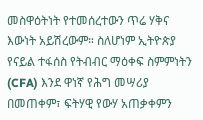መስዋዕትነት የተመሰረተውን ጥሬ ሃቅና እውነት አይሽረውም። ስለሆነም ኢትዮጵያ የናይል ተፋሰስ የትብብር ማዕቀፍ ስምምነትን (CFA) እንደ ዋነኛ የሕግ መሣሪያ በመጠቀም፣ ፍትሃዊ የውሃ አጠቃቀምን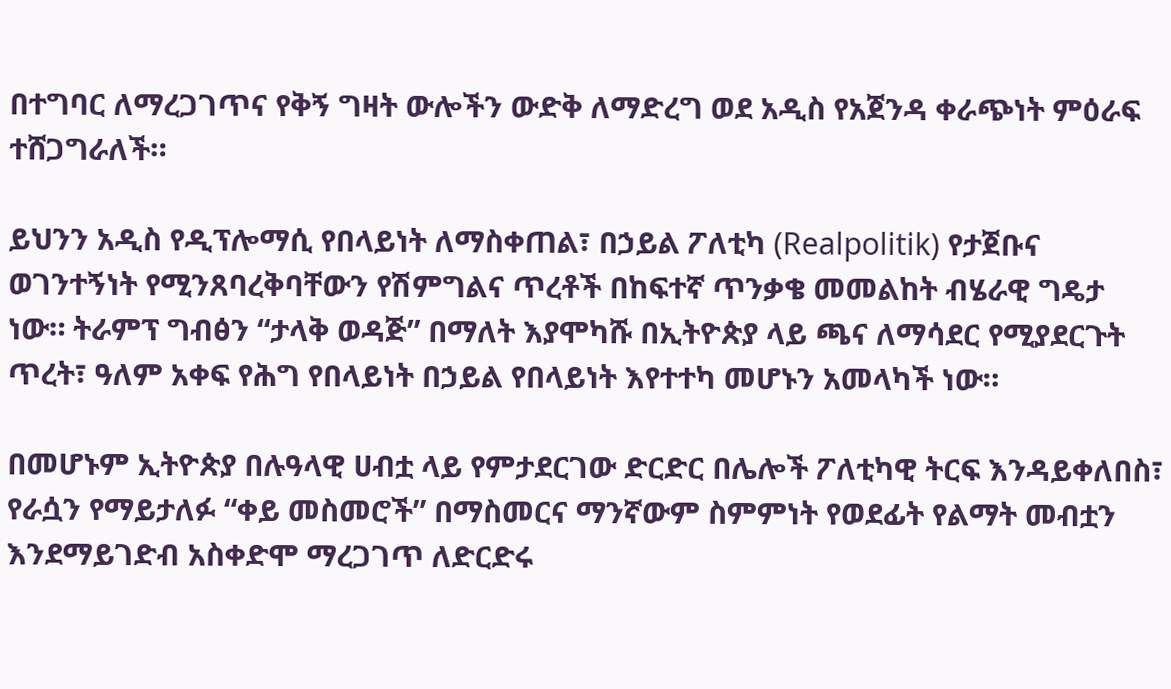በተግባር ለማረጋገጥና የቅኝ ግዛት ውሎችን ውድቅ ለማድረግ ወደ አዲስ የአጀንዳ ቀራጭነት ምዕራፍ ተሸጋግራለች።

ይህንን አዲስ የዲፕሎማሲ የበላይነት ለማስቀጠል፣ በኃይል ፖለቲካ (Realpolitik) የታጀቡና ወገንተኝነት የሚንጸባረቅባቸውን የሽምግልና ጥረቶች በከፍተኛ ጥንቃቄ መመልከት ብሄራዊ ግዴታ ነው። ትራምፕ ግብፅን “ታላቅ ወዳጅ” በማለት እያሞካሹ በኢትዮጵያ ላይ ጫና ለማሳደር የሚያደርጉት ጥረት፣ ዓለም አቀፍ የሕግ የበላይነት በኃይል የበላይነት እየተተካ መሆኑን አመላካች ነው።

በመሆኑም ኢትዮጵያ በሉዓላዊ ሀብቷ ላይ የምታደርገው ድርድር በሌሎች ፖለቲካዊ ትርፍ እንዳይቀለበስ፣ የራሷን የማይታለፉ “ቀይ መስመሮች” በማስመርና ማንኛውም ስምምነት የወደፊት የልማት መብቷን እንደማይገድብ አስቀድሞ ማረጋገጥ ለድርድሩ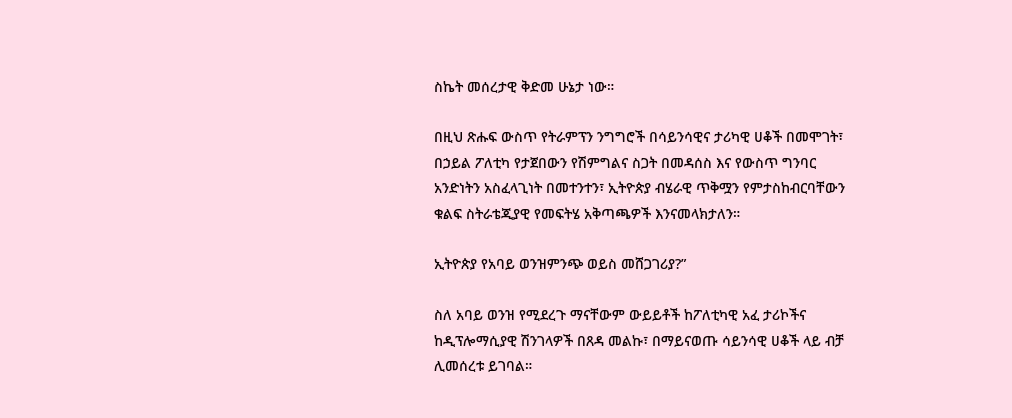ስኬት መሰረታዊ ቅድመ ሁኔታ ነው።

በዚህ ጽሑፍ ውስጥ የትራምፕን ንግግሮች በሳይንሳዊና ታሪካዊ ሀቆች በመሞገት፣ በኃይል ፖለቲካ የታጀበውን የሽምግልና ስጋት በመዳሰስ እና የውስጥ ግንባር አንድነትን አስፈላጊነት በመተንተን፣ ኢትዮጵያ ብሄራዊ ጥቅሟን የምታስከብርባቸውን ቁልፍ ስትራቴጂያዊ የመፍትሄ አቅጣጫዎች እንናመላክታለን።

ኢትዮጵያ የአባይ ወንዝምንጭ ወይስ መሸጋገሪያ?”

ስለ አባይ ወንዝ የሚደረጉ ማናቸውም ውይይቶች ከፖለቲካዊ አፈ ታሪኮችና ከዲፕሎማሲያዊ ሽንገላዎች በጸዳ መልኩ፣ በማይናወጡ ሳይንሳዊ ሀቆች ላይ ብቻ ሊመሰረቱ ይገባል።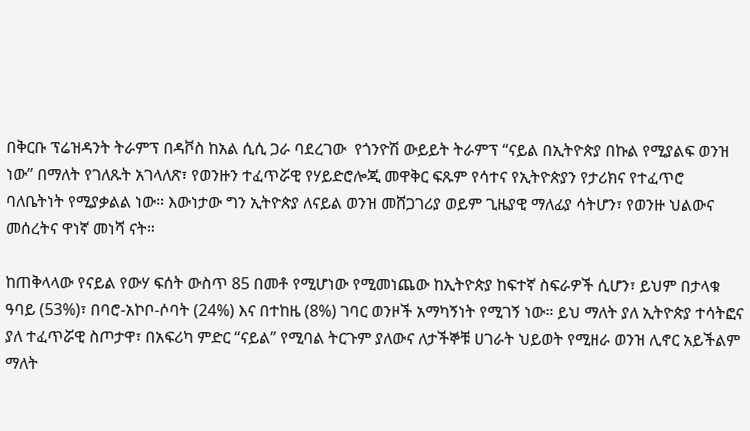በቅርቡ ፕሬዝዳንት ትራምፕ በዳቮስ ከአል ሲሲ ጋራ ባደረገው  የጎንዮሽ ውይይት ትራምፕ “ናይል በኢትዮጵያ በኩል የሚያልፍ ወንዝ ነው” በማለት የገለጹት አገላለጽ፣ የወንዙን ተፈጥሯዊ የሃይድሮሎጂ መዋቅር ፍጹም የሳተና የኢትዮጵያን የታሪክና የተፈጥሮ ባለቤትነት የሚያቃልል ነው። እውነታው ግን ኢትዮጵያ ለናይል ወንዝ መሸጋገሪያ ወይም ጊዜያዊ ማለፊያ ሳትሆን፣ የወንዙ ህልውና መሰረትና ዋነኛ መነሻ ናት።

ከጠቅላላው የናይል የውሃ ፍሰት ውስጥ 85 በመቶ የሚሆነው የሚመነጨው ከኢትዮጵያ ከፍተኛ ስፍራዎች ሲሆን፣ ይህም በታላቁ ዓባይ (53%)፣ በባሮ-አኮቦ-ሶባት (24%) እና በተከዜ (8%) ገባር ወንዞች አማካኝነት የሚገኝ ነው። ይህ ማለት ያለ ኢትዮጵያ ተሳትፎና ያለ ተፈጥሯዊ ስጦታዋ፣ በአፍሪካ ምድር “ናይል” የሚባል ትርጉም ያለውና ለታችኞቹ ሀገራት ህይወት የሚዘራ ወንዝ ሊኖር አይችልም ማለት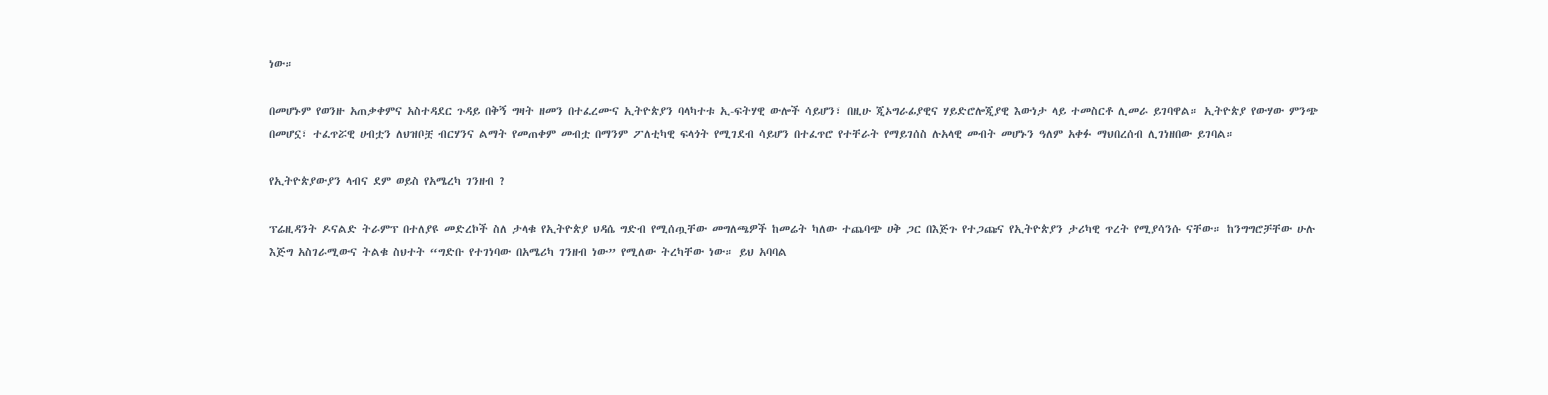ነው።

በመሆኑም የወንዙ አጠቃቀምና አስተዳደር ጉዳይ በቅኝ ግዛት ዘመን በተፈረሙና ኢትዮጵያን ባላካተቱ ኢ-ፍትሃዊ ውሎች ሳይሆን፣ በዚሁ ጂኦግራፊያዊና ሃይድሮሎጂያዊ እውነታ ላይ ተመስርቶ ሊመራ ይገባዋል። ኢትዮጵያ የውሃው ምንጭ በመሆኗ፣ ተፈጥሯዊ ሀብቷን ለህዝቦቿ ብርሃንና ልማት የመጠቀም መብቷ በማንም ፖለቲካዊ ፍላጎት የሚገደብ ሳይሆን በተፈጥሮ የተቸራት የማይገሰስ ሉአላዊ መብት መሆኑን ዓለም አቀፉ ማህበረሰብ ሊገነዘበው ይገባል።

የኢትዮጵያውያን ላብና ደም ወይስ የአሜረካ ገንዘብ ?

ፕሬዚዳንት ዶናልድ ትራምፕ በተለያዩ መድረኮች ስለ ታላቁ የኢትዮጵያ ህዳሴ ግድብ የሚሰጧቸው መግለጫዎች ከመሬት ካለው ተጨባጭ ሀቅ ጋር በእጅጉ የተጋጩና የኢትዮጵያን ታሪካዊ ጥረት የሚያሳንሱ ናቸው። ከንግግሮቻቸው ሁሉ እጅግ አስገራሚውና ትልቁ ስህተት “ግድቡ የተገነባው በአሜሪካ ገንዘብ ነው” የሚለው ትረካቸው ነው። ይህ አባባል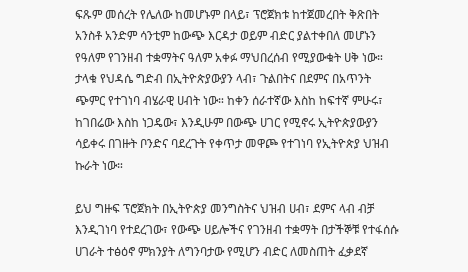ፍጹም መሰረት የሌለው ከመሆኑም በላይ፣ ፕሮጀክቱ ከተጀመረበት ቅጽበት አንስቶ አንድም ሳንቲም ከውጭ እርዳታ ወይም ብድር ያልተቀበለ መሆኑን የዓለም የገንዘብ ተቋማትና ዓለም አቀፉ ማህበረሰብ የሚያውቁት ሀቅ ነው። ታላቁ የህዳሴ ግድብ በኢትዮጵያውያን ላብ፣ ጉልበትና በደምና በአጥንት ጭምር የተገነባ ብሄራዊ ሀብት ነው። ከቀን ሰራተኛው እስከ ከፍተኛ ምሁሩ፣ ከገበሬው እስከ ነጋዴው፣ እንዲሁም በውጭ ሀገር የሚኖሩ ኢትዮጵያውያን ሳይቀሩ በገዙት ቦንድና ባደረጉት የቀጥታ መዋጮ የተገነባ የኢትዮጵያ ህዝብ ኩራት ነው።

ይህ ግዙፍ ፕሮጀክት በኢትዮጵያ መንግስትና ህዝብ ሀብ፣ ደምና ላብ ብቻ እንዲገነባ የተደረገው፣ የውጭ ሀይሎችና የገንዘብ ተቋማት በታችኞቹ የተፋሰሱ ሀገራት ተፅዕኖ ምክንያት ለግንባታው የሚሆን ብድር ለመስጠት ፈቃደኛ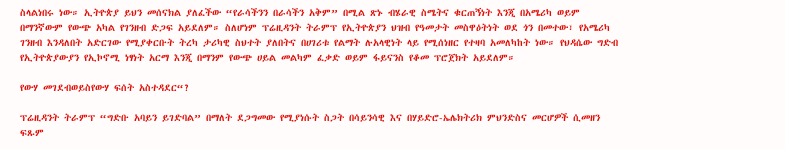ስላልነበሩ ነው። ኢትዮጵያ ይህን መሰናክል ያለፈችው “የራሳችንን በራሳችን አቅም” በሚል ጽኑ ብሄራዊ ስሜትና ቁርጠኝነት እንጂ በአሜሪካ ወይም በማንኛውም የውጭ አካል የገንዘብ ድጋፍ አይደለም። ስለሆነም ፕሬዚዳንት ትራምፕ የኢትዮጵያን ህዝብ የዓመታት መስዋዕትነት ወደ ጎን በመተው፣ የአሜሪካ ገንዘብ እንዳለበት አድርገው የሚያቀርቡት ትረካ ታሪካዊ ስህተት ያለበትና በሀገሪቱ የልማት ሉአላዊነት ላይ የሚሰነዘር የተዛባ አመለካከት ነው። የህዳሴው ግድብ የኢትዮጵያውያን የኢኮኖሚ ነፃነት አርማ እንጂ በማንም የውጭ ሀይል መልካም ፈቃድ ወይም ፋይናንስ የቆመ ፕሮጀክት አይደለም።

የውሃ መገደብወይስየውሃ ፍሰት አስተዳደር“?

ፕሬዚዳንት ትራምፕ “ግድቡ አባይን ይገድባል” በማለት ደጋግመው የሚያነሱት ስጋት በሳይንሳዊ እና በሃይድሮ-ኤሌክትሪክ ምህንድስና መርሆዎች ሲመዘን ፍጹም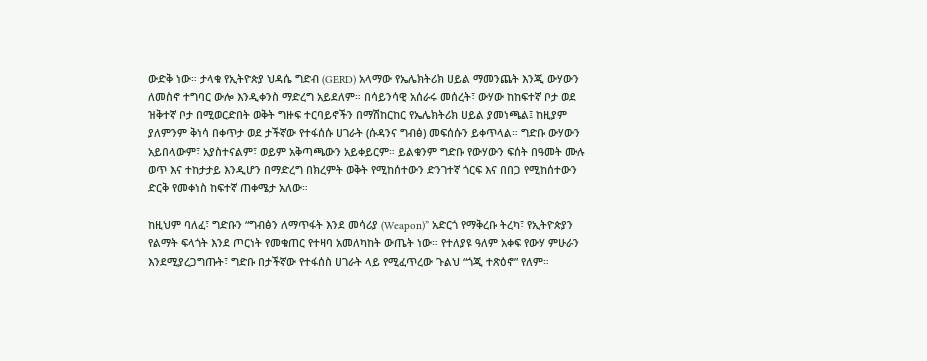ውድቅ ነው። ታላቁ የኢትዮጵያ ህዳሴ ግድብ (GERD) አላማው የኤሌክትሪክ ሀይል ማመንጨት እንጂ ውሃውን ለመስኖ ተግባር ውሎ እንዲቀንስ ማድረግ አይደለም። በሳይንሳዊ አሰራሩ መሰረት፣ ውሃው ከከፍተኛ ቦታ ወደ ዝቅተኛ ቦታ በሚወርድበት ወቅት ግዙፍ ተርባይኖችን በማሽከርከር የኤሌክትሪክ ሀይል ያመነጫል፤ ከዚያም ያለምንም ቅነሳ በቀጥታ ወደ ታችኛው የተፋሰሱ ሀገራት (ሱዳንና ግብፅ) መፍሰሱን ይቀጥላል። ግድቡ ውሃውን አይበላውም፣ አያስተናልም፣ ወይም አቅጣጫውን አይቀይርም። ይልቁንም ግድቡ የውሃውን ፍሰት በዓመት ሙሉ ወጥ እና ተከታታይ እንዲሆን በማድረግ በክረምት ወቅት የሚከሰተውን ድንገተኛ ጎርፍ እና በበጋ የሚከሰተውን ድርቅ የመቀነስ ከፍተኛ ጠቀሜታ አለው።

ከዚህም ባለፈ፣ ግድቡን “ግብፅን ለማጥፋት እንደ መሳሪያ (Weapon)” አድርጎ የማቅረቡ ትረካ፣ የኢትዮጵያን የልማት ፍላጎት እንደ ጦርነት የመቁጠር የተዛባ አመለካከት ውጤት ነው። የተለያዩ ዓለም አቀፍ የውሃ ምሁራን እንደሚያረጋግጡት፣ ግድቡ በታችኛው የተፋሰስ ሀገራት ላይ የሚፈጥረው ጉልህ “ጎጂ ተጽዕኖ” የለም።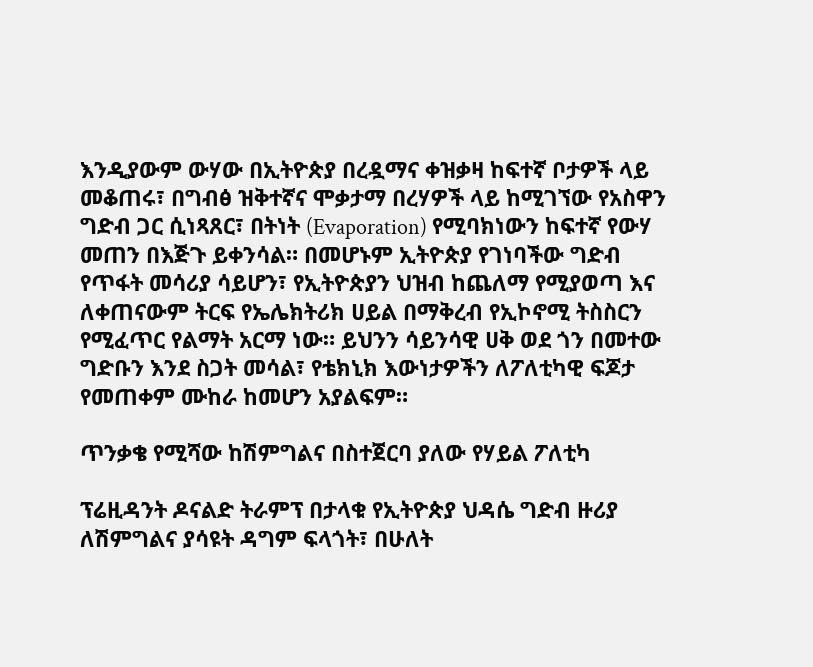እንዲያውም ውሃው በኢትዮጵያ በረዷማና ቀዝቃዛ ከፍተኛ ቦታዎች ላይ መቆጠሩ፣ በግብፅ ዝቅተኛና ሞቃታማ በረሃዎች ላይ ከሚገኘው የአስዋን ግድብ ጋር ሲነጻጸር፣ በትነት (Evaporation) የሚባክነውን ከፍተኛ የውሃ መጠን በእጅጉ ይቀንሳል። በመሆኑም ኢትዮጵያ የገነባችው ግድብ የጥፋት መሳሪያ ሳይሆን፣ የኢትዮጵያን ህዝብ ከጨለማ የሚያወጣ እና ለቀጠናውም ትርፍ የኤሌክትሪክ ሀይል በማቅረብ የኢኮኖሚ ትስስርን የሚፈጥር የልማት አርማ ነው። ይህንን ሳይንሳዊ ሀቅ ወደ ጎን በመተው ግድቡን እንደ ስጋት መሳል፣ የቴክኒክ እውነታዎችን ለፖለቲካዊ ፍጆታ የመጠቀም ሙከራ ከመሆን አያልፍም።

ጥንቃቄ የሚሻው ከሽምግልና በስተጀርባ ያለው የሃይል ፖለቲካ

ፕሬዚዳንት ዶናልድ ትራምፕ በታላቁ የኢትዮጵያ ህዳሴ ግድብ ዙሪያ ለሽምግልና ያሳዩት ዳግም ፍላጎት፣ በሁለት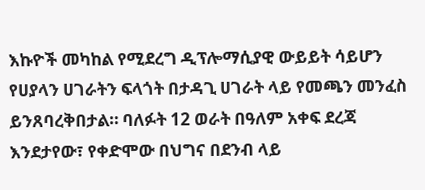እኩዮች መካከል የሚደረግ ዲፕሎማሲያዊ ውይይት ሳይሆን የሀያላን ሀገራትን ፍላጎት በታዳጊ ሀገራት ላይ የመጫን መንፈስ ይንጸባረቅበታል። ባለፉት 12 ወራት በዓለም አቀፍ ደረጃ እንደታየው፣ የቀድሞው በህግና በደንብ ላይ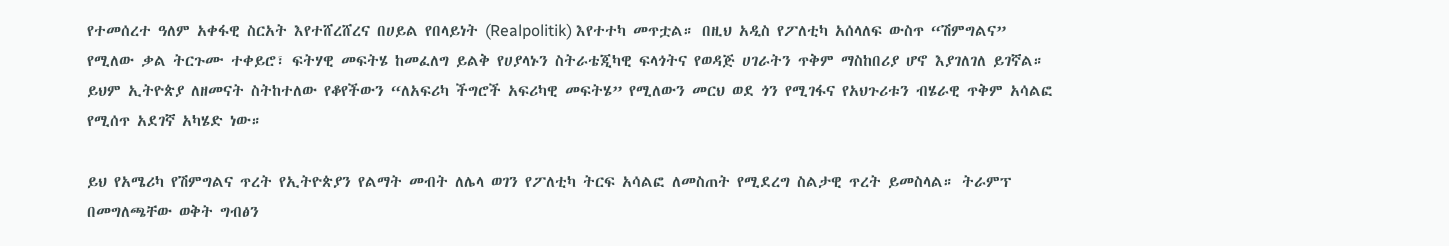የተመሰረተ ዓለም አቀፋዊ ስርአት እየተሸረሸረና በሀይል የበላይነት (Realpolitik) እየተተካ መጥቷል። በዚህ አዲስ የፖለቲካ አሰላለፍ ውስጥ “ሽምግልና” የሚለው ቃል ትርጉሙ ተቀይሮ፣ ፍትሃዊ መፍትሄ ከመፈለግ ይልቅ የሀያላኑን ስትራቴጂካዊ ፍላጎትና የወዳጅ ሀገራትን ጥቅም ማስከበሪያ ሆኖ እያገለገለ ይገኛል። ይህም ኢትዮጵያ ለዘመናት ስትከተለው የቆየችውን “ለአፍሪካ ችግሮች አፍሪካዊ መፍትሄ” የሚለውን መርህ ወደ ጎን የሚገፋና የአህጉሪቱን ብሄራዊ ጥቅም አሳልፎ የሚሰጥ አደገኛ አካሄድ ነው።

ይህ የአሜሪካ የሽምግልና ጥረት የኢትዮጵያን የልማት መብት ለሌላ ወገን የፖለቲካ ትርፍ አሳልፎ ለመስጠት የሚደረግ ስልታዊ ጥረት ይመስላል። ትራምፕ በመግለጫቸው ወቅት ግብፅን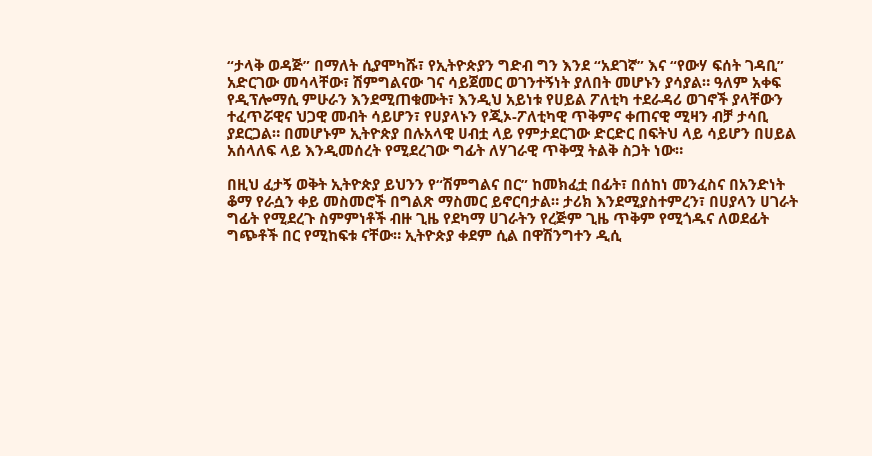“ታላቅ ወዳጅ” በማለት ሲያሞካሹ፣ የኢትዮጵያን ግድብ ግን እንደ “አደገኛ” እና “የውሃ ፍሰት ገዳቢ” አድርገው መሳላቸው፣ ሽምግልናው ገና ሳይጀመር ወገንተኝነት ያለበት መሆኑን ያሳያል። ዓለም አቀፍ የዲፕሎማሲ ምሁራን እንደሚጠቁሙት፣ እንዲህ አይነቱ የሀይል ፖለቲካ ተደራዳሪ ወገኖች ያላቸውን ተፈጥሯዊና ህጋዊ መብት ሳይሆን፣ የሀያላኑን የጂኦ-ፖለቲካዊ ጥቅምና ቀጠናዊ ሚዛን ብቻ ታሳቢ ያደርጋል። በመሆኑም ኢትዮጵያ በሉአላዊ ሀብቷ ላይ የምታደርገው ድርድር በፍትህ ላይ ሳይሆን በሀይል አሰላለፍ ላይ እንዲመሰረት የሚደረገው ግፊት ለሃገራዊ ጥቅሟ ትልቅ ስጋት ነው።

በዚህ ፈታኝ ወቅት ኢትዮጵያ ይህንን የ“ሽምግልና በር” ከመክፈቷ በፊት፣ በሰከነ መንፈስና በአንድነት ቆማ የራሷን ቀይ መስመሮች በግልጽ ማስመር ይኖርባታል። ታሪክ እንደሚያስተምረን፣ በሀያላን ሀገራት ግፊት የሚደረጉ ስምምነቶች ብዙ ጊዜ የደካማ ሀገራትን የረጅም ጊዜ ጥቅም የሚጎዱና ለወደፊት ግጭቶች በር የሚከፍቱ ናቸው። ኢትዮጵያ ቀደም ሲል በዋሽንግተን ዲሲ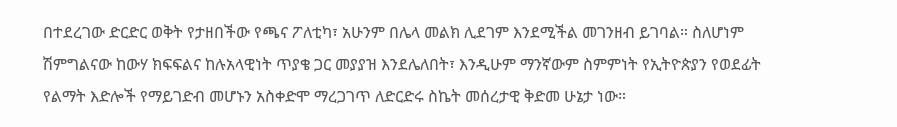በተደረገው ድርድር ወቅት የታዘበችው የጫና ፖለቲካ፣ አሁንም በሌላ መልክ ሊደገም እንደሚችል መገንዘብ ይገባል። ስለሆነም ሽምግልናው ከውሃ ክፍፍልና ከሉአላዊነት ጥያቄ ጋር መያያዝ እንደሌለበት፣ እንዲሁም ማንኛውም ስምምነት የኢትዮጵያን የወደፊት የልማት እድሎች የማይገድብ መሆኑን አስቀድሞ ማረጋገጥ ለድርድሩ ስኬት መሰረታዊ ቅድመ ሁኔታ ነው።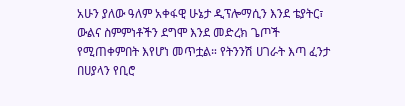አሁን ያለው ዓለም አቀፋዊ ሁኔታ ዲፕሎማሲን እንደ ቴያትር፣ ውልና ስምምነቶችን ደግሞ እንደ መድረክ ጌጦች የሚጠቀምበት እየሆነ መጥቷል። የትንንሽ ሀገራት እጣ ፈንታ በሀያላን የቢሮ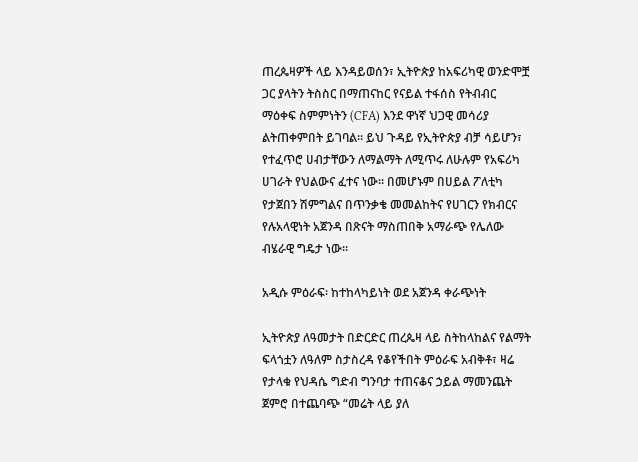ጠረጴዛዎች ላይ እንዳይወሰን፣ ኢትዮጵያ ከአፍሪካዊ ወንድሞቿ ጋር ያላትን ትስስር በማጠናከር የናይል ተፋሰስ የትብብር ማዕቀፍ ስምምነትን (CFA) እንደ ዋነኛ ህጋዊ መሳሪያ ልትጠቀምበት ይገባል። ይህ ጉዳይ የኢትዮጵያ ብቻ ሳይሆን፣ የተፈጥሮ ሀብታቸውን ለማልማት ለሚጥሩ ለሁሉም የአፍሪካ ሀገራት የህልውና ፈተና ነው። በመሆኑም በሀይል ፖለቲካ የታጀበን ሽምግልና በጥንቃቄ መመልከትና የሀገርን የክብርና የሉአላዊነት አጀንዳ በጽናት ማስጠበቅ አማራጭ የሌለው ብሄራዊ ግዴታ ነው።

አዲሱ ምዕራፍ፡ ከተከላካይነት ወደ አጀንዳ ቀራጭነት

ኢትዮጵያ ለዓመታት በድርድር ጠረጴዛ ላይ ስትከላከልና የልማት ፍላጎቷን ለዓለም ስታስረዳ የቆየችበት ምዕራፍ አብቅቶ፣ ዛሬ የታላቁ የህዳሴ ግድብ ግንባታ ተጠናቆና ኃይል ማመንጨት ጀምሮ በተጨባጭ “መሬት ላይ ያለ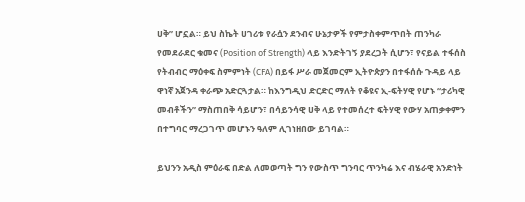ሀቅ” ሆኗል። ይህ ስኬት ሀገሪቱ የራሷን ደንብና ሁኔታዎች የምታስቀምጥበት ጠንካራ የመደራደር ቁመና (Position of Strength) ላይ እንድትገኝ ያደረጋት ሲሆን፣ የናይል ተፋሰስ የትብብር ማዕቀፍ ስምምነት (CFA) በይፋ ሥራ መጀመርም ኢትዮጵያን በተፋሰሱ ጉዳይ ላይ ዋነኛ አጀንዳ ቀራጭ አድርጓታል። ከእንግዲህ ድርድር ማለት የቆዩና ኢ-ፍትሃዊ የሆኑ “ታሪካዊ መብቶችን” ማስጠበቅ ሳይሆን፣ በሳይንሳዊ ሀቅ ላይ የተመሰረተ ፍትሃዊ የውሃ አጠቃቀምን በተግባር ማረጋገጥ መሆኑን ዓለም ሊገነዘበው ይገባል።

ይህንን አዲስ ምዕራፍ በድል ለመወጣት ግን የውስጥ ግንባር ጥንካሬ እና ብሄራዊ አንድነት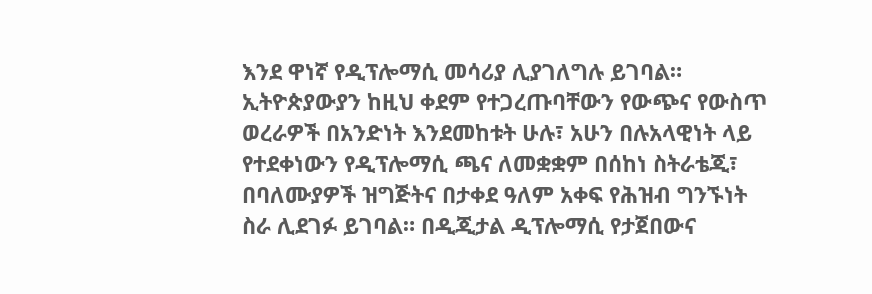እንደ ዋነኛ የዲፕሎማሲ መሳሪያ ሊያገለግሉ ይገባል። ኢትዮጵያውያን ከዚህ ቀደም የተጋረጡባቸውን የውጭና የውስጥ ወረራዎች በአንድነት እንደመከቱት ሁሉ፣ አሁን በሉአላዊነት ላይ የተደቀነውን የዲፕሎማሲ ጫና ለመቋቋም በሰከነ ስትራቴጂ፣ በባለሙያዎች ዝግጅትና በታቀደ ዓለም አቀፍ የሕዝብ ግንኙነት ስራ ሊደገፉ ይገባል። በዲጂታል ዲፕሎማሲ የታጀበውና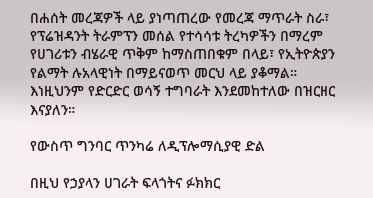በሐሰት መረጃዎች ላይ ያነጣጠረው የመረጃ ማጥራት ስራ፣ የፕሬዝዳንት ትራምፕን መሰል የተሳሳቱ ትረካዎችን በማረም የሀገሪቱን ብሄራዊ ጥቅም ከማስጠበቁም በላይ፣ የኢትዮጵያን የልማት ሉአላዊነት በማይናወጥ መርህ ላይ ያቆማል። እነዚህንም የድርድር ወሳኝ ተግባራት እንደመከተለው በዝርዘር እናያለን።

የውስጥ ግንባር ጥንካሬ ለዲፕሎማሲያዊ ድል

በዚህ የኃያላን ሀገራት ፍላጎትና ፉክክር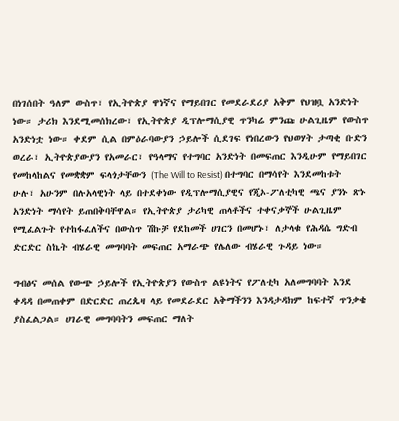በነገሰበት ዓለም ውስጥ፣ የኢትዮጵያ ዋነኛና የማይበገር የመደራደሪያ አቅም የህዝቧ አንድነት ነው። ታሪክ እንደሚመሰክረው፣ የኢትዮጵያ ዲፕሎማሲያዊ ጥንካሬ ምንጩ ሁልጊዜም የውስጥ አንድነቷ ነው። ቀደም ሲል በምዕራባውያን ኃይሎች ሲደገፍ የነበረውን የህወሃት ታጣቂ ቡድን ወረራ፣ ኢትዮጵያውያን የአመራር፣ የዓላማና የተግባር አንድነት በመፍጠር እንዲሁም የማይበገር የመከላከልና የመቋቋም ፍላጎታቸውን (The Will to Resist) በተግባር በማሳየት እንደመከቱት ሁሉ፣ አሁንም በሉአላዊነት ላይ በተደቀነው የዲፕሎማሲያዊና የጂኦ-ፖለቲካዊ ጫና ያንኑ ጽኑ አንድነት ማሳየት ይጠበቅባቸዋል። የኢትዮጵያ ታሪካዊ ጠላቶችና ተቀናቃኞች ሁልጊዜም የሚፈልጉት የተከፋፈለችና በውስጥ ሽኩቻ የደከመች ሀገርን በመሆኑ፣ ለታላቁ የሕዳሴ ግድብ ድርድር ስኬት ብሄራዊ መግባባት መፍጠር አማራጭ የሌለው ብሄራዊ ጉዳይ ነው።

ግብፅና መሰል የውጭ ኃይሎች የኢትዮጵያን የውስጥ ልዩነትና የፖለቲካ አለመግባባት እንደ ቀዳዳ በመጠቀም በድርድር ጠረጴዛ ላይ የመደራደር አቅማችንን እንዳታዳክም ከፍተኛ ጥንቃቄ ያስፈልጋል። ሀገራዊ መግባባትን መፍጠር ማለት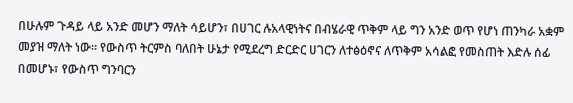በሁሉም ጉዳይ ላይ አንድ መሆን ማለት ሳይሆን፣ በሀገር ሉአላዊነትና በብሄራዊ ጥቅም ላይ ግን አንድ ወጥ የሆነ ጠንካራ አቋም መያዝ ማለት ነው። የውስጥ ትርምስ ባለበት ሁኔታ የሚደረግ ድርድር ሀገርን ለተፅዕኖና ለጥቅም አሳልፎ የመስጠት እድሉ ሰፊ በመሆኑ፣ የውስጥ ግንባርን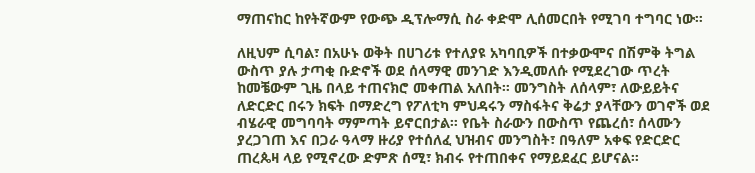ማጠናከር ከየትኛውም የውጭ ዲፕሎማሲ ስራ ቀድሞ ሊሰመርበት የሚገባ ተግባር ነው።

ለዚህም ሲባል፣ በአሁኑ ወቅት በሀገሪቱ የተለያዩ አካባቢዎች በተቃውሞና በሽምቅ ትግል ውስጥ ያሉ ታጣቂ ቡድኖች ወደ ሰላማዊ መንገድ እንዲመለሱ የሚደረገው ጥረት ከመቼውም ጊዜ በላይ ተጠናክሮ መቀጠል አለበት። መንግስት ለሰላም፣ ለውይይትና ለድርድር በሩን ክፍት በማድረግ የፖለቲካ ምህዳሩን ማስፋትና ቅሬታ ያላቸውን ወገኖች ወደ ብሄራዊ መግባባት ማምጣት ይኖርበታል። የቤት ስራውን በውስጥ የጨረሰ፣ ሰላሙን ያረጋገጠ እና በጋራ ዓላማ ዙሪያ የተሰለፈ ህዝብና መንግስት፣ በዓለም አቀፍ የድርድር ጠረጴዛ ላይ የሚኖረው ድምጽ ሰሚ፣ ክብሩ የተጠበቀና የማይደፈር ይሆናል።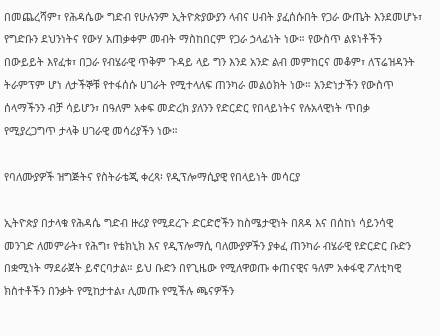በመጨረሻም፣ የሕዳሴው ግድብ የሁሉንም ኢትዮጵያውያን ላብና ሀብት ያፈሰሱበት የጋራ ውጤት እንደመሆኑ፣ የግድቡን ደህንነትና የውሃ አጠቃቀም መብት ማስከበርም የጋራ ኃላፊነት ነው። የውስጥ ልዩነቶችን በውይይት እየፈቱ፣ በጋራ የብሄራዊ ጥቅም ጉዳይ ላይ ግን እንደ አንድ ልብ መምከርና መቆም፣ ለፕሬዝዳንት ትራምፕም ሆነ ለታችኞቹ የተፋሰሱ ሀገራት የሚተላለፍ ጠንካራ መልዕክት ነው። አንድነታችን የውስጥ ሰላማችንን ብቻ ሳይሆን፣ በዓለም አቀፍ መድረክ ያለንን የድርድር የበላይነትና የሉአላዊነት ጥበቃ የሚያረጋግጥ ታላቅ ሀገራዊ መሳሪያችን ነው።

የባለሙያዎች ዝግጅትና የስትራቴጂ ቀረጻ፡ የዲፕሎማሲያዊ የበላይነት መሳርያ

ኢትዮጵያ በታላቁ የሕዳሴ ግድብ ዙሪያ የሚደረጉ ድርድሮችን ከስሜታዊነት በጸዳ እና በሰከነ ሳይንሳዊ መንገድ ለመምራት፣ የሕግ፣ የቴክኒክ እና የዲፕሎማሲ ባለሙያዎችን ያቀፈ ጠንካራ ብሄራዊ የድርድር ቡድን በቋሚነት ማደራጀት ይኖርባታል። ይህ ቡድን በየጊዜው የሚለዋወጡ ቀጠናዊና ዓለም አቀፋዊ ፖለቲካዊ ክስተቶችን በንቃት የሚከታተል፣ ሊመጡ የሚችሉ ጫናዎችን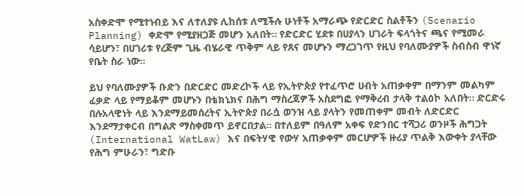አስቀድሞ የሚተነብይ እና ለተለያዩ ሊከሰቱ ለሚችሉ ሁነቶች አማራጭ የድርድር ስልቶችን (Scenario Planning) ቀድሞ የሚያዘጋጅ መሆን አለበት። የድርድር ሂደቱ በሀያላን ሀገራት ፍላጎትና ጫና የሚመራ ሳይሆን፣ በሀገሪቱ የረጅም ጊዜ ብሄራዊ ጥቅም ላይ የጸና መሆኑን ማረጋገጥ የዚህ የባለሙያዎች ስብስብ ዋነኛ የቤት ስራ ነው።

ይህ የባለሙያዎች ቡድን በድርድር መድረኮች ላይ የኢትዮጵያ የተፈጥሮ ሀብት አጠቃቀም በማንም መልካም ፈቃድ ላይ የማይቆም መሆኑን በቴክኒክና በሕግ ማስረጃዎች አስደግፎ የማቅረብ ታላቅ ተልዕኮ አለበት። ድርድሩ በሉአላዊነት ላይ እንደማይመሰረትና ኢትዮጵያ በራሷ ወንዝ ላይ ያላትን የመጠቀም መብት ለድርድር እንደማታቀርብ በግልጽ ማስቀመጥ ይኖርበታል። በተለይም በዓለም አቀፍ የድንበር ተሻጋሪ ወንዞች ሕግጋት (International WatLaw) እና በፍትሃዊ የውሃ አጠቃቀም መርሆዎች ዙሪያ ጥልቅ እውቀት ያላቸው የሕግ ምሁራን፣ ግድቡ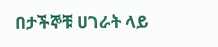በታችኞቹ ሀገራት ላይ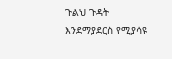ጉልህ ጉዳት እንደማያደርስ የሚያሳዩ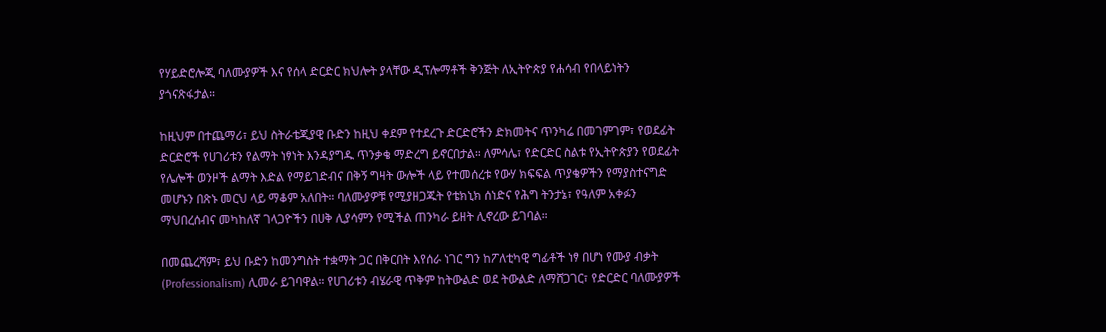የሃይድሮሎጂ ባለሙያዎች እና የሰላ ድርድር ክህሎት ያላቸው ዲፕሎማቶች ቅንጅት ለኢትዮጵያ የሐሳብ የበላይነትን ያጎናጽፋታል።

ከዚህም በተጨማሪ፣ ይህ ስትራቴጂያዊ ቡድን ከዚህ ቀደም የተደረጉ ድርድሮችን ድክመትና ጥንካሬ በመገምገም፣ የወደፊት ድርድሮች የሀገሪቱን የልማት ነፃነት እንዳያግዱ ጥንቃቄ ማድረግ ይኖርበታል። ለምሳሌ፣ የድርድር ስልቱ የኢትዮጵያን የወደፊት የሌሎች ወንዞች ልማት እድል የማይገድብና በቅኝ ግዛት ውሎች ላይ የተመሰረቱ የውሃ ክፍፍል ጥያቄዎችን የማያስተናግድ መሆኑን በጽኑ መርህ ላይ ማቆም አለበት። ባለሙያዎቹ የሚያዘጋጁት የቴክኒክ ሰነድና የሕግ ትንታኔ፣ የዓለም አቀፉን ማህበረሰብና መካከለኛ ገላጋዮችን በሀቅ ሊያሳምን የሚችል ጠንካራ ይዘት ሊኖረው ይገባል።

በመጨረሻም፣ ይህ ቡድን ከመንግስት ተቋማት ጋር በቅርበት እየሰራ ነገር ግን ከፖለቲካዊ ግፊቶች ነፃ በሆነ የሙያ ብቃት (Professionalism) ሊመራ ይገባዋል። የሀገሪቱን ብሄራዊ ጥቅም ከትውልድ ወደ ትውልድ ለማሸጋገር፣ የድርድር ባለሙያዎች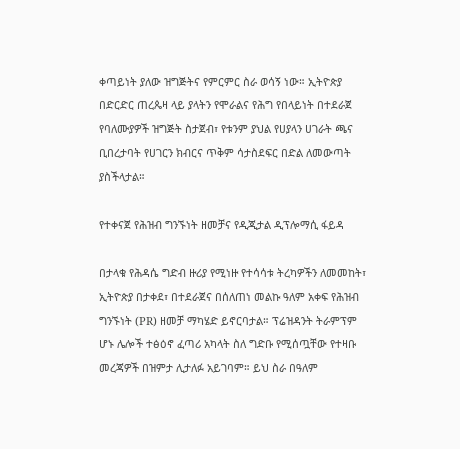ቀጣይነት ያለው ዝግጅትና የምርምር ስራ ወሳኝ ነው። ኢትዮጵያ በድርድር ጠረጴዛ ላይ ያላትን የሞራልና የሕግ የበላይነት በተደራጀ የባለሙያዎች ዝግጅት ስታጀብ፣ የቱንም ያህል የሀያላን ሀገራት ጫና ቢበረታባት የሀገርን ክብርና ጥቅም ሳታስደፍር በድል ለመውጣት ያስችላታል።

የተቀናጀ የሕዝብ ግንኙነት ዘመቻና የዲጂታል ዲፕሎማሲ ፋይዳ

በታላቁ የሕዳሴ ግድብ ዙሪያ የሚነዙ የተሳሳቱ ትረካዎችን ለመመከት፣ ኢትዮጵያ በታቀደ፣ በተደራጀና በሰለጠነ መልኩ ዓለም አቀፍ የሕዝብ ግንኙነት (PR) ዘመቻ ማካሄድ ይኖርባታል። ፕሬዝዳንት ትራምፕም ሆኑ ሌሎች ተፅዕኖ ፈጣሪ አካላት ስለ ግድቡ የሚሰጧቸው የተዛቡ መረጃዎች በዝምታ ሊታለፉ አይገባም። ይህ ስራ በዓለም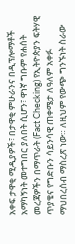አቀፍ ታዋቂ ሚዲያዎች፣ በታዋቂ ምሁራንና በዲፕሎማቶች አማካኝነት መተግበር ያለበት ሲሆን፣ ዋነኛ ግቡም የሐሰት መረጃዎችን በማጥራት (Fact Checking) የኢትዮጵያን ፍትሃዊ ጥያቄና የግድቡን ሳይንሳዊ ጠቀሜታ ለዓለም አቀፉ ማህበረሰብ ማስረጽ ነው። ለዚህም የውጭ ግንኙነት ስራው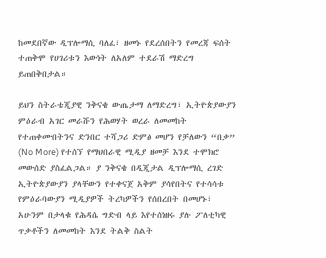ከመደበኛው ዲፕሎማሲ ባለፈ፣ ዘመኑ የደረሰበትን የመረጃ ፍሰት ተጠቅሞ የሀገሪቱን እውነት ለአለም ተደራሽ ማድረግ ይጠበቅበታል።

ይህን ስትራቴጂያዊ ንቅናቄ ውጤታማ ለማድረግ፣ ኢትዮጵያውያን ምዕራብ አገር መራሹን የሕወሃት ወረራ ለመመከት የተጠቀሙበትንና ድንበር ተሻጋሪ ድምፅ መሆን የቻለውን “በቃ” (No More) የተሰኘ የማህበራዊ ሚዲያ ዘመቻ እንደ ተሞክሮ መውሰድ ያስፈልጋል። ያ ንቅናቄ በዲጂታል ዲፕሎማሲ ረገድ ኢትዮጵያውያን ያላቸውን የተቀናጀ አቅም ያሳየበትና የተሳሳቱ የምዕራባውያን ሚዲያዎች ትረካዎችን የሰበረበት በመሆኑ፣ አሁንም በታላቁ የሕዳሴ ግድብ ላይ እየተሰነዘሩ ያሉ ፖለቲካዊ ጥቃቶችን ለመመከት እንደ ትልቅ ስልት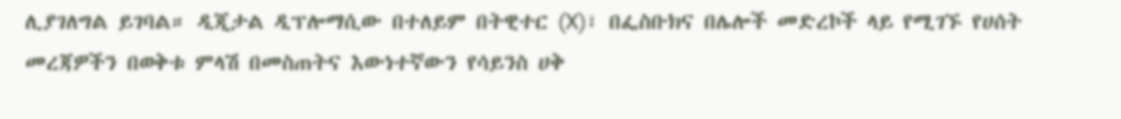ሊያገለግል ይገባል። ዲጂታል ዲፕሎማሲው በተለይም በትዊተር (X)፣ በፌስቡክና በሌሎች መድረኮች ላይ የሚገኙ የሀሰት መረጃዎችን በወቅቱ ምላሽ በመስጠትና እውነተኛውን የሳይንስ ሀቅ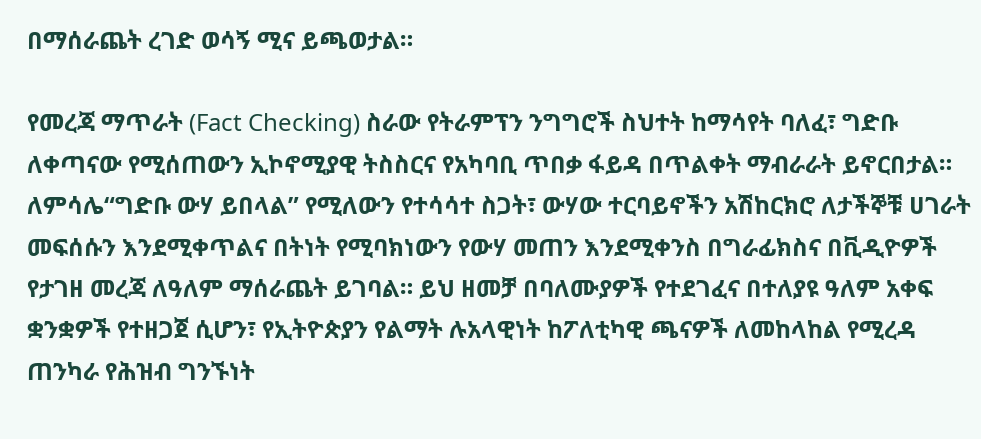በማሰራጨት ረገድ ወሳኝ ሚና ይጫወታል።

የመረጃ ማጥራት (Fact Checking) ስራው የትራምፕን ንግግሮች ስህተት ከማሳየት ባለፈ፣ ግድቡ ለቀጣናው የሚሰጠውን ኢኮኖሚያዊ ትስስርና የአካባቢ ጥበቃ ፋይዳ በጥልቀት ማብራራት ይኖርበታል። ለምሳሌ“ግድቡ ውሃ ይበላል” የሚለውን የተሳሳተ ስጋት፣ ውሃው ተርባይኖችን አሽከርክሮ ለታችኞቹ ሀገራት መፍሰሱን እንደሚቀጥልና በትነት የሚባክነውን የውሃ መጠን እንደሚቀንስ በግራፊክስና በቪዲዮዎች የታገዘ መረጃ ለዓለም ማሰራጨት ይገባል። ይህ ዘመቻ በባለሙያዎች የተደገፈና በተለያዩ ዓለም አቀፍ ቋንቋዎች የተዘጋጀ ሲሆን፣ የኢትዮጵያን የልማት ሉአላዊነት ከፖለቲካዊ ጫናዎች ለመከላከል የሚረዳ ጠንካራ የሕዝብ ግንኙነት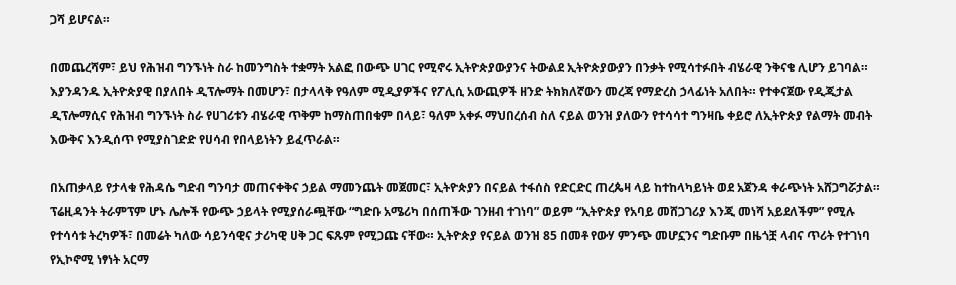ጋሻ ይሆናል።

በመጨረሻም፣ ይህ የሕዝብ ግንኙነት ስራ ከመንግስት ተቋማት አልፎ በውጭ ሀገር የሚኖሩ ኢትዮጵያውያንና ትውልደ ኢትዮጵያውያን በንቃት የሚሳተፉበት ብሄራዊ ንቅናቄ ሊሆን ይገባል። እያንዳንዱ ኢትዮጵያዊ በያለበት ዲፕሎማት በመሆን፣ በታላላቅ የዓለም ሚዲያዎችና የፖሊሲ አውጪዎች ዘንድ ትክክለኛውን መረጃ የማድረስ ኃላፊነት አለበት። የተቀናጀው የዲጂታል ዲፕሎማሲና የሕዝብ ግንኙነት ስራ የሀገሪቱን ብሄራዊ ጥቅም ከማስጠበቁም በላይ፣ ዓለም አቀፉ ማህበረሰብ ስለ ናይል ወንዝ ያለውን የተሳሳተ ግንዛቤ ቀይሮ ለኢትዮጵያ የልማት መብት እውቅና እንዲሰጥ የሚያስገድድ የሀሳብ የበላይነትን ይፈጥራል።

በአጠቃላይ የታላቁ የሕዳሴ ግድብ ግንባታ መጠናቀቅና ኃይል ማመንጨት መጀመር፣ ኢትዮጵያን በናይል ተፋሰስ የድርድር ጠረጴዛ ላይ ከተከላካይነት ወደ አጀንዳ ቀራጭነት አሸጋግሯታል። ፕሬዚዳንት ትራምፕም ሆኑ ሌሎች የውጭ ኃይላት የሚያሰራጯቸው “ግድቡ አሜሪካ በሰጠችው ገንዘብ ተገነባ” ወይም “ኢትዮጵያ የአባይ መሸጋገሪያ እንጂ መነሻ አይደለችም” የሚሉ የተሳሳቱ ትረካዎች፣ በመሬት ካለው ሳይንሳዊና ታሪካዊ ሀቅ ጋር ፍጹም የሚጋጩ ናቸው። ኢትዮጵያ የናይል ወንዝ 85 በመቶ የውሃ ምንጭ መሆኗንና ግድቡም በዜጎቿ ላብና ጥሪት የተገነባ የኢኮኖሚ ነፃነት አርማ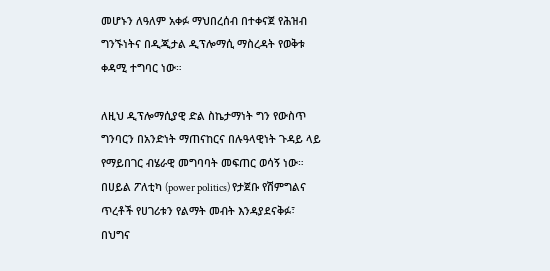መሆኑን ለዓለም አቀፉ ማህበረሰብ በተቀናጀ የሕዝብ ግንኙነትና በዲጂታል ዲፕሎማሲ ማስረዳት የወቅቱ ቀዳሚ ተግባር ነው።

ለዚህ ዲፕሎማሲያዊ ድል ስኬታማነት ግን የውስጥ ግንባርን በአንድነት ማጠናከርና በሉዓላዊነት ጉዳይ ላይ የማይበገር ብሄራዊ መግባባት መፍጠር ወሳኝ ነው። በሀይል ፖለቲካ (power politics) የታጀቡ የሽምግልና ጥረቶች የሀገሪቱን የልማት መብት እንዳያደናቅፉ፣ በህግና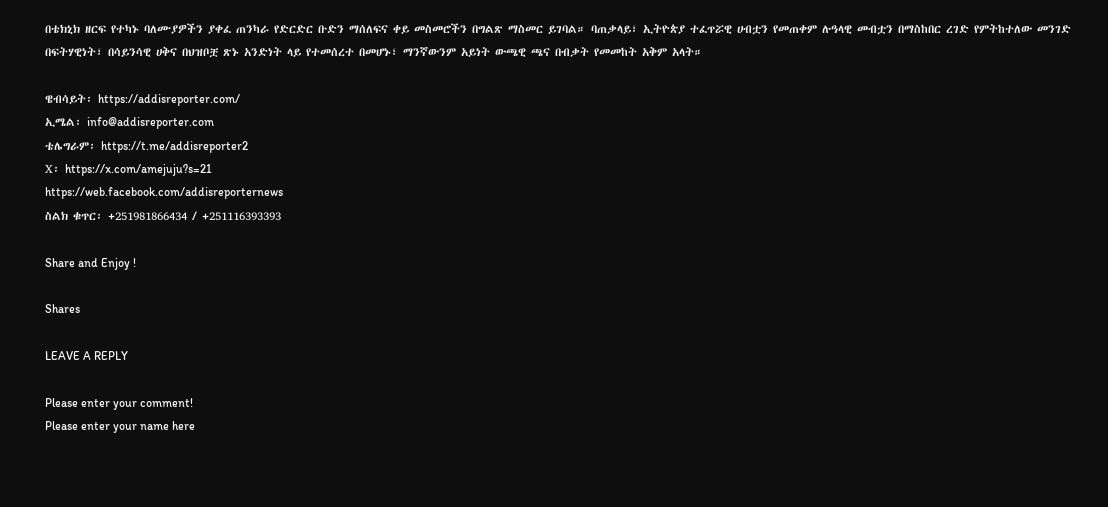በቴክኒክ ዘርፍ የተካኑ ባለሙያዎችን ያቀፈ ጠንካራ የድርድር ቡድን ማሰለፍና ቀይ መስመሮችን በግልጽ ማስመር ይገባል። ባጠቃላይ፣ ኢትዮጵያ ተፈጥሯዊ ሀብቷን የመጠቀም ሉዓላዊ መብቷን በማስከበር ረገድ የምትከተለው መንገድ በፍትሃዊነት፣ በሳይንሳዊ ሀቅና በህዝቦቿ ጽኑ አንድነት ላይ የተመሰረተ በመሆኑ፣ ማንኛውንም አይነት ውጫዊ ጫና በብቃት የመመከት አቅም አላት።

ዌብሳይት፡ https://addisreporter.com/
ኢሜል፡ info@addisreporter.com
ቴሌግራም፡ https://t.me/addisreporter2
X፡ https://x.com/amejuju?s=21
https://web.facebook.com/addisreporternews
ስልክ ቁጥር፡ +251981866434 / +251116393393

Share and Enjoy !

Shares

LEAVE A REPLY

Please enter your comment!
Please enter your name here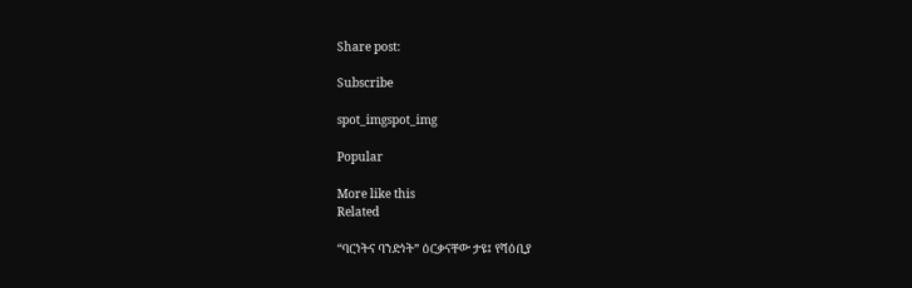Share post:

Subscribe

spot_imgspot_img

Popular

More like this
Related

“ባርነትና ባንድነት” ዕርቃናቸው ታዩ፤ የሻዕቢያ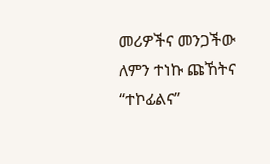መሪዎችና መንጋችው ለምን ተነኩ ጩኸትና “ተኮፊልና”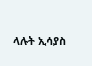ላሉት ኢሳያስ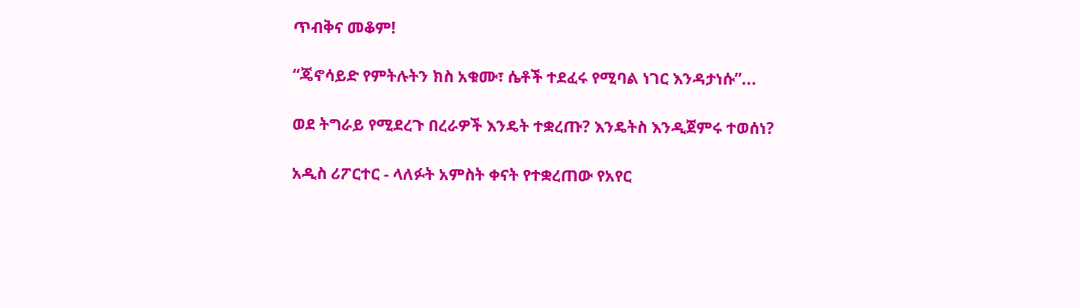ጥብቅና መቆም!

“ጄኖሳይድ የምትሉትን ክስ አቁሙ፣ ሴቶች ተደፈሩ የሚባል ነገር እንዳታነሱ”...

ወደ ትግራይ የሚደረጉ በረራዎች እንዴት ተቋረጡ? እንዴትስ እንዲጀምሩ ተወሰነ?

አዲስ ሪፖርተር - ላለፉት አምስት ቀናት የተቋረጠው የአየር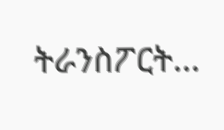ትራንስፖርት...